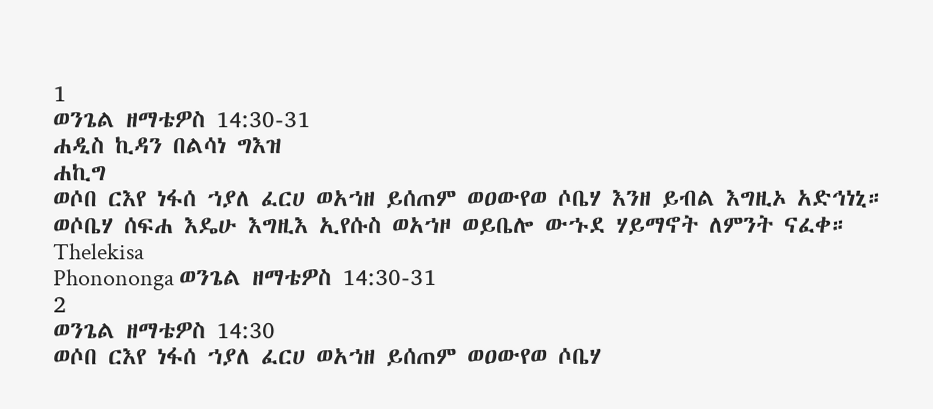1
ወንጌል ዘማቴዎስ 14:30-31
ሐዲስ ኪዳን በልሳነ ግእዝ
ሐኪግ
ወሶበ ርእየ ነፋሰ ኀያለ ፈርሀ ወአኀዘ ይሰጠም ወዐውየወ ሶቤሃ እንዘ ይብል እግዚኦ አድኅነኒ። ወሶቤሃ ሰፍሐ እዴሁ እግዚእ ኢየሱስ ወአኀዞ ወይቤሎ ውኁደ ሃይማኖት ለምንት ናፈቀ።
Thelekisa
Phonononga ወንጌል ዘማቴዎስ 14:30-31
2
ወንጌል ዘማቴዎስ 14:30
ወሶበ ርእየ ነፋሰ ኀያለ ፈርሀ ወአኀዘ ይሰጠም ወዐውየወ ሶቤሃ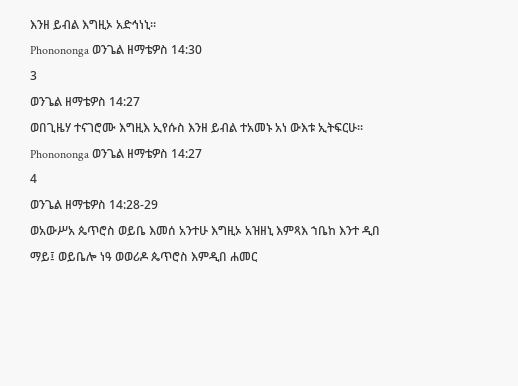እንዘ ይብል እግዚኦ አድኅነኒ።
Phonononga ወንጌል ዘማቴዎስ 14:30
3
ወንጌል ዘማቴዎስ 14:27
ወበጊዜሃ ተናገሮሙ እግዚእ ኢየሱስ እንዘ ይብል ተአመኑ አነ ውእቱ ኢትፍርሁ።
Phonononga ወንጌል ዘማቴዎስ 14:27
4
ወንጌል ዘማቴዎስ 14:28-29
ወአውሥአ ጴጥሮስ ወይቤ እመሰ አንተሁ እግዚኦ አዝዘኒ እምጻእ ኀቤከ እንተ ዲበ ማይ፤ ወይቤሎ ነዓ ወወሪዶ ጴጥሮስ እምዲበ ሐመር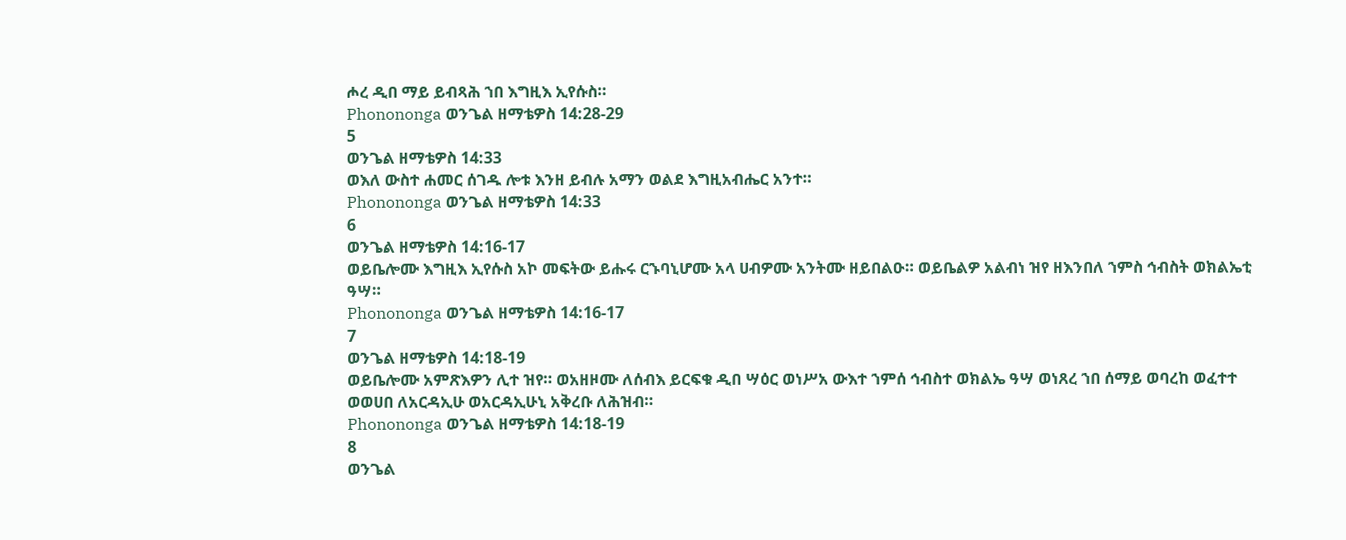ሖረ ዲበ ማይ ይብጻሕ ኀበ እግዚእ ኢየሱስ።
Phonononga ወንጌል ዘማቴዎስ 14:28-29
5
ወንጌል ዘማቴዎስ 14:33
ወእለ ውስተ ሐመር ሰገዱ ሎቱ እንዘ ይብሉ አማን ወልደ እግዚአብሔር አንተ።
Phonononga ወንጌል ዘማቴዎስ 14:33
6
ወንጌል ዘማቴዎስ 14:16-17
ወይቤሎሙ እግዚእ ኢየሱስ አኮ መፍትው ይሑሩ ርኁባኒሆሙ አላ ሀብዎሙ አንትሙ ዘይበልዑ። ወይቤልዎ አልብነ ዝየ ዘእንበለ ኀምስ ኅብስት ወክልኤቲ ዓሣ።
Phonononga ወንጌል ዘማቴዎስ 14:16-17
7
ወንጌል ዘማቴዎስ 14:18-19
ወይቤሎሙ አምጽእዎን ሊተ ዝየ። ወአዘዞሙ ለሰብእ ይርፍቁ ዲበ ሣዕር ወነሥአ ውእተ ኀምሰ ኅብስተ ወክልኤ ዓሣ ወነጸረ ኀበ ሰማይ ወባረከ ወፈተተ ወወሀበ ለአርዳኢሁ ወአርዳኢሁኒ አቅረቡ ለሕዝብ።
Phonononga ወንጌል ዘማቴዎስ 14:18-19
8
ወንጌል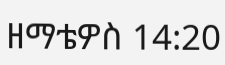ዘማቴዎስ 14:20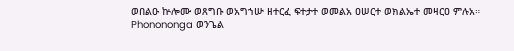ወበልዑ ኵሎሙ ወጸግቡ ወአግኀሡ ዘተርፈ ፍተታተ ወመልአ ዐሠርተ ወክልኤተ መዛርዐ ምሉአ።
Phonononga ወንጌል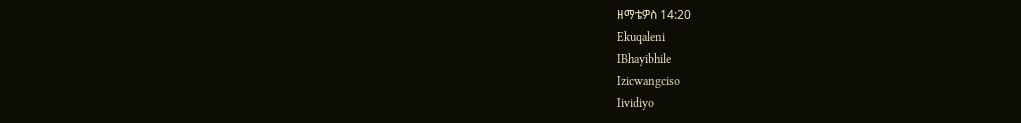ዘማቴዎስ 14:20
Ekuqaleni
IBhayibhile
Izicwangciso
Iividiyo